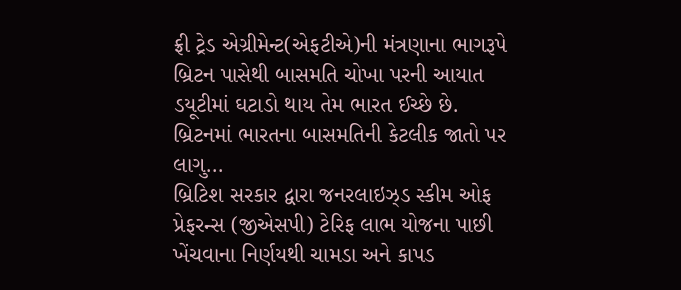ફ્રી ટ્રેડ એગ્રીમેન્ટ(એફટીએ)ની મંત્રણાના ભાગરૂપે બ્રિટન પાસેથી બાસમતિ ચોખા પરની આયાત ડયૂટીમાં ઘટાડો થાય તેમ ભારત ઈચ્છે છે.
બ્રિટનમાં ભારતના બાસમતિની કેટલીક જાતો પર લાગુ...
બ્રિટિશ સરકાર દ્વારા જનરલાઇઝ્ડ સ્કીમ ઓફ પ્રેફરન્સ (જીએસપી) ટેરિફ લાભ યોજના પાછી ખેંચવાના નિર્ણયથી ચામડા અને કાપડ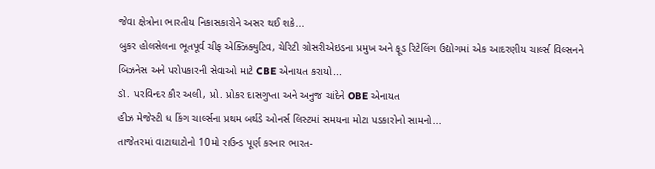જેવા ક્ષેત્રોના ભારતીય નિકાસકારોને અસર થઈ શકે...
બુકર હોલસેલના ભૂતપૂર્વ ચીફ એક્ઝિક્યુટિવ, ચેરિટી ગ્રોસરીએઇડના પ્રમુખ અને ફૂડ રિટેલિંગ ઉદ્યોગમાં એક આદરણીય ચાર્લ્સ વિલ્સનને બિઝનેસ અને પરોપકારની સેવાઓ માટે CBE એનાયત કરાયો...
ડૉ. પરવિન્દર કૌર અલી, પ્રો. પ્રોકર દાસગુપ્તા અને અનુજ ચાંદેને OBE એનાયત
હીઝ મેજેસ્ટી ધ કિંગ ચાર્લ્સના પ્રથમ બર્થડે ઓનર્સ લિસ્ટમાં સમયના મોટા પડકારોનો સામનો...
તાજેતરમાં વાટાઘાટોનો 10મો રાઉન્ડ પૂર્ણ કરનાર ભારત-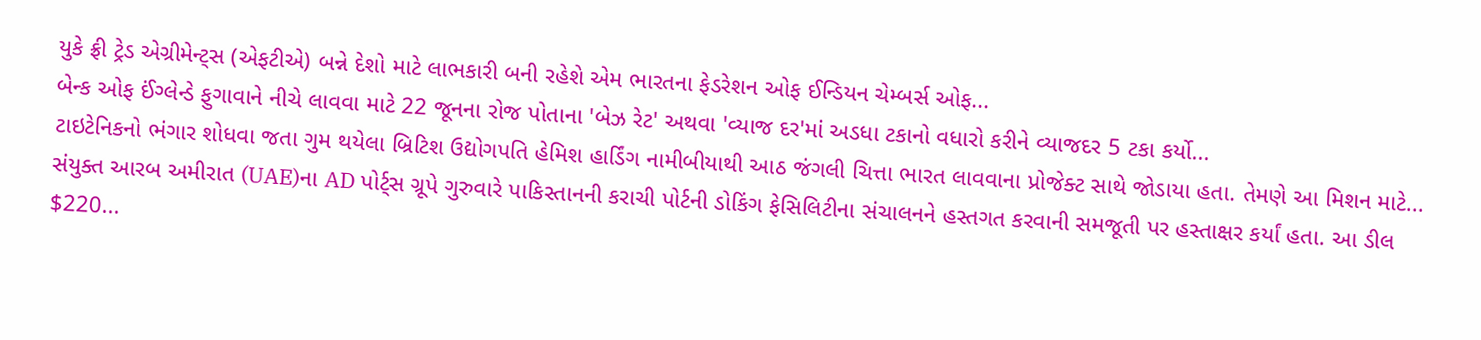યુકે ફ્રી ટ્રેડ એગ્રીમેન્ટ્સ (એફટીએ) બન્ને દેશો માટે લાભકારી બની રહેશે એમ ભારતના ફેડરેશન ઓફ ઈન્ડિયન ચેમ્બર્સ ઓફ...
બેન્ક ઓફ ઈંગ્લેન્ડે ફુગાવાને નીચે લાવવા માટે 22 જૂનના રોજ પોતાના 'બેઝ રેટ' અથવા 'વ્યાજ દર'માં અડધા ટકાનો વધારો કરીને વ્યાજદર 5 ટકા કર્યો...
ટાઇટેનિકનો ભંગાર શોધવા જતા ગુમ થયેલા બ્રિટિશ ઉદ્યોગપતિ હેમિશ હાર્ડિંગ નામીબીયાથી આઠ જંગલી ચિત્તા ભારત લાવવાના પ્રોજેક્ટ સાથે જોડાયા હતા. તેમણે આ મિશન માટે...
સંયુક્ત આરબ અમીરાત (UAE)ના AD પોર્ટ્સ ગ્રૂપે ગુરુવારે પાકિસ્તાનની કરાચી પોર્ટની ડોકિંગ ફેસિલિટીના સંચાલનને હસ્તગત કરવાની સમજૂતી પર હસ્તાક્ષર કર્યાં હતા. આ ડીલ $220...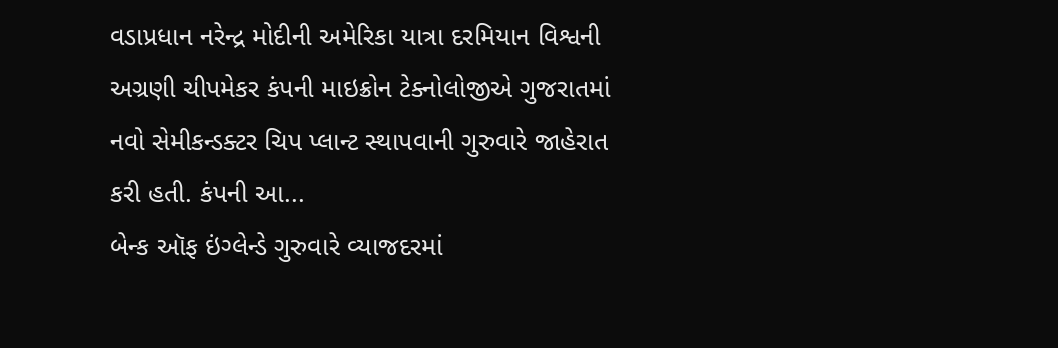વડાપ્રધાન નરેન્દ્ર મોદીની અમેરિકા યાત્રા દરમિયાન વિશ્વની અગ્રણી ચીપમેકર કંપની માઇક્રોન ટેક્નોલોજીએ ગુજરાતમાં નવો સેમીકન્ડક્ટર ચિપ પ્લાન્ટ સ્થાપવાની ગુરુવારે જાહેરાત કરી હતી. કંપની આ...
બેન્ક ઑફ ઇંગ્લેન્ડે ગુરુવારે વ્યાજદરમાં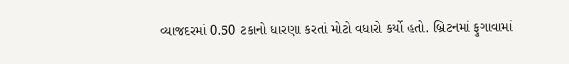વ્યાજદરમાં 0.50 ટકાનો ધારણા કરતાં મોટો વધારો કર્યો હતો. બ્રિટનમાં ફુગાવામાં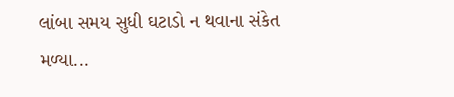લાંબા સમય સુધી ઘટાડો ન થવાના સંકેત મળ્યા...